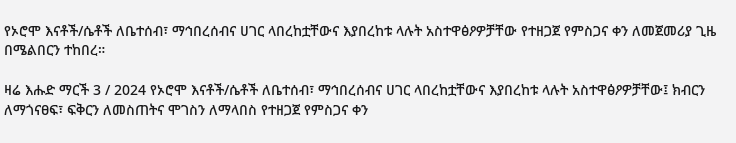የኦሮሞ እናቶች/ሴቶች ለቤተሰብ፣ ማኅበረሰብና ሀገር ላበረከቷቸውና እያበረከቱ ላሉት አስተዋፅዖዎቻቸው የተዘጋጀ የምስጋና ቀን ለመጀመሪያ ጊዜ በሜልበርን ተከበረ።

ዛሬ እሑድ ማርች 3 / 2024 የኦሮሞ እናቶች/ሴቶች ለቤተሰብ፣ ማኅበረሰብና ሀገር ላበረከቷቸውና እያበረከቱ ላሉት አስተዋፅዖዎቻቸው፤ ክብርን ለማጎናፀፍ፣ ፍቅርን ለመስጠትና ሞገስን ለማላበስ የተዘጋጀ የምስጋና ቀን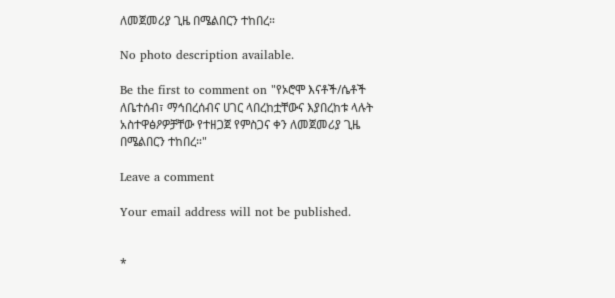ለመጀመሪያ ጊዜ በሜልበርን ተከበረ።

No photo description available.

Be the first to comment on "የኦሮሞ እናቶች/ሴቶች ለቤተሰብ፣ ማኅበረሰብና ሀገር ላበረከቷቸውና እያበረከቱ ላሉት አስተዋፅዖዎቻቸው የተዘጋጀ የምስጋና ቀን ለመጀመሪያ ጊዜ በሜልበርን ተከበረ።"

Leave a comment

Your email address will not be published.


*